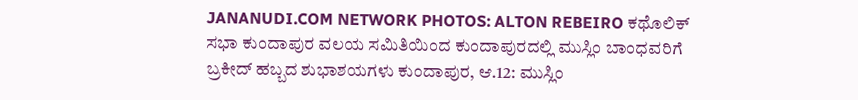JANANUDI.COM NETWORK PHOTOS: ALTON REBEIRO ಕಥೊಲಿಕ್ ಸಭಾ ಕುಂದಾಪುರ ವಲಯ ಸಮಿತಿಯಿಂದ ಕುಂದಾಪುರದಲ್ಲಿ ಮುಸ್ಲಿಂ ಬಾಂಧವರಿಗೆ ಬ್ರಕೀದ್ ಹಬ್ಬದ ಶುಭಾಶಯಗಳು ಕುಂದಾಪುರ, ಆ.12: ಮುಸ್ಲಿಂ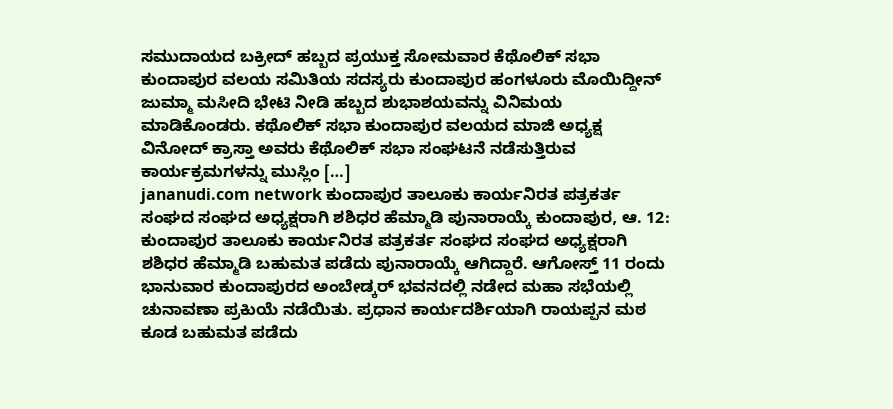ಸಮುದಾಯದ ಬಕ್ರೀದ್ ಹಬ್ಬದ ಪ್ರಯುಕ್ತ ಸೋಮವಾರ ಕೆಥೊಲಿಕ್ ಸಭಾ ಕುಂದಾಪುರ ವಲಯ ಸಮಿತಿಯ ಸದಸ್ಯರು ಕುಂದಾಪುರ ಹಂಗಳೂರು ಮೊಯಿದ್ದೀನ್ ಜುಮ್ಮಾ ಮಸೀದಿ ಭೇಟಿ ನೀಡಿ ಹಬ್ಬದ ಶುಭಾಶಯವನ್ನು ವಿನಿಮಯ ಮಾಡಿಕೊಂಡರು. ಕಥೊಲಿಕ್ ಸಭಾ ಕುಂದಾಪುರ ವಲಯದ ಮಾಜಿ ಅಧ್ಯಕ್ಷ ವಿನೋದ್ ಕ್ರಾಸ್ತಾ ಅವರು ಕೆಥೊಲಿಕ್ ಸಭಾ ಸಂಘಟನೆ ನಡೆಸುತ್ತಿರುವ ಕಾರ್ಯಕ್ರಮಗಳನ್ನು ಮುಸ್ಲಿಂ […]
jananudi.com network ಕುಂದಾಪುರ ತಾಲೂಕು ಕಾರ್ಯನಿರತ ಪತ್ರಕರ್ತ ಸಂಘದ ಸಂಘದ ಅಧ್ಯಕ್ಷರಾಗಿ ಶಶಿಧರ ಹೆಮ್ಮಾಡಿ ಪುನಾರಾಯ್ಕೆ ಕುಂದಾಪುರ, ಆ. 12: ಕುಂದಾಪುರ ತಾಲೂಕು ಕಾರ್ಯನಿರತ ಪತ್ರಕರ್ತ ಸಂಘದ ಸಂಘದ ಅಧ್ಯಕ್ಷರಾಗಿ ಶಶಿಧರ ಹೆಮ್ಮಾಡಿ ಬಹುಮತ ಪಡೆದು ಪುನಾರಾಯ್ಕೆ ಆಗಿದ್ದಾರೆ. ಆಗೋಸ್ತ್ 11 ರಂದು ಭಾನುವಾರ ಕುಂದಾಪುರದ ಅಂಬೇಡ್ಕರ್ ಭವನದಲ್ಲಿ ನಡೇದ ಮಹಾ ಸಭೆಯಲ್ಲಿ ಚುನಾವಣಾ ಪ್ರಕಿುಯೆ ನಡೆಯಿತು. ಪ್ರಧಾನ ಕಾರ್ಯದರ್ಶಿಯಾಗಿ ರಾಯಪ್ಪನ ಮಠ ಕೂಡ ಬಹುಮತ ಪಡೆದು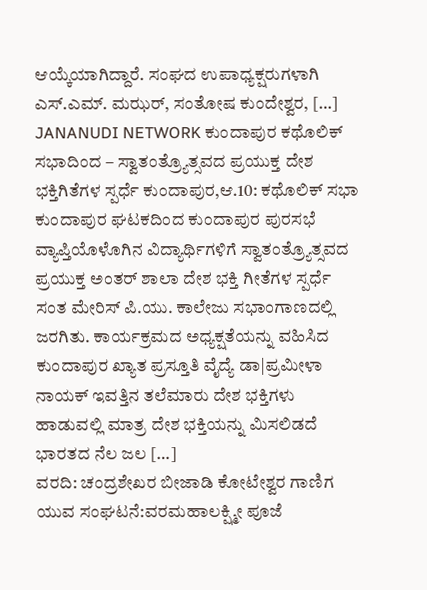ಆಯ್ಕೆಯಾಗಿದ್ದಾರೆ. ಸಂಘದ ಉಪಾಧ್ಯಕ್ಷರುಗಳಾಗಿ ಎಸ್.ಎಮ್. ಮಝರ್, ಸಂತೋಷ ಕುಂದೇಶ್ವರ, […]
JANANUDI NETWORK ಕುಂದಾಪುರ ಕಥೊಲಿಕ್ ಸಭಾದಿಂದ – ಸ್ವಾತಂತ್ರ್ಯೊತ್ಸವದ ಪ್ರಯುಕ್ತ ದೇಶ ಭಕ್ತಿಗಿತೆಗಳ ಸ್ಪರ್ಧೆ ಕುಂದಾಪುರ,ಆ.10: ಕಥೊಲಿಕ್ ಸಭಾ ಕುಂದಾಪುರ ಘಟಕದಿಂದ ಕುಂದಾಪುರ ಪುರಸಭೆ ವ್ಯಾಪ್ತಿಯೊಳೊಗಿನ ವಿದ್ಯಾರ್ಥಿಗಳಿಗೆ ಸ್ವಾತಂತ್ರ್ಯೊತ್ಸವದ ಪ್ರಯುಕ್ತ ಅಂತರ್ ಶಾಲಾ ದೇಶ ಭಕ್ತಿ ಗೀತೆಗಳ ಸ್ಪರ್ಧೆ ಸಂತ ಮೇರಿಸ್ ಪಿ.ಯು. ಕಾಲೇಜು ಸಭಾಂಗಾಣದಲ್ಲಿ ಜರಗಿತು. ಕಾರ್ಯಕ್ರಮದ ಅಧ್ಯಕ್ಷತೆಯನ್ನು ವಹಿಸಿದ ಕುಂದಾಪುರ ಖ್ಯಾತ ಪ್ರಸ್ತೂತಿ ವೈದ್ಯೆ ಡಾ|ಪ್ರಮೀಳಾ ನಾಯಕ್ ಇವತ್ತಿನ ತಲೆಮಾರು ದೇಶ ಭಕ್ತಿಗಳು ಹಾಡುವಲ್ಲಿ ಮಾತ್ರ ದೇಶ ಭಕ್ತಿಯನ್ನು ಮಿಸಲಿಡದೆ ಭಾರತದ ನೆಲ ಜಲ […]
ವರದಿ: ಚಂದ್ರಶೇಖರ ಬೀಜಾಡಿ ಕೋಟೇಶ್ವರ ಗಾಣಿಗ ಯುವ ಸಂಘಟನೆ:ವರಮಹಾಲಕ್ಷ್ಮೀ ಪೂಜೆ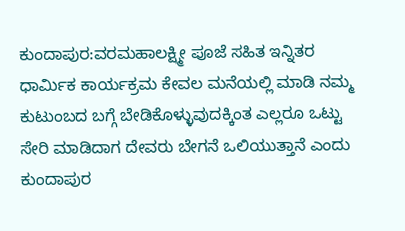ಕುಂದಾಪುರ:ವರಮಹಾಲಕ್ಷ್ಮೀ ಪೂಜೆ ಸಹಿತ ಇನ್ನಿತರ ಧಾರ್ಮಿಕ ಕಾರ್ಯಕ್ರಮ ಕೇವಲ ಮನೆಯಲ್ಲಿ ಮಾಡಿ ನಮ್ಮ ಕುಟುಂಬದ ಬಗ್ಗೆ ಬೇಡಿಕೊಳ್ಳುವುದಕ್ಕಿಂತ ಎಲ್ಲರೂ ಒಟ್ಟು ಸೇರಿ ಮಾಡಿದಾಗ ದೇವರು ಬೇಗನೆ ಒಲಿಯುತ್ತಾನೆ ಎಂದು ಕುಂದಾಪುರ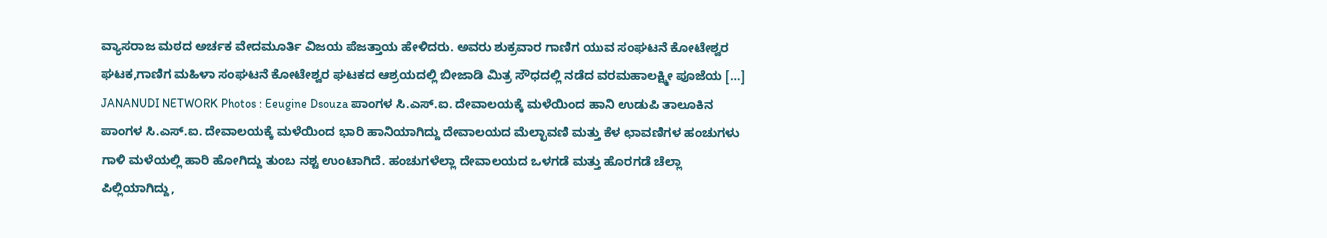ವ್ಯಾಸರಾಜ ಮಠದ ಅರ್ಚಕ ವೇದಮೂರ್ತಿ ವಿಜಯ ಪೆಜತ್ತಾಯ ಹೇಳಿದರು. ಅವರು ಶುಕ್ರವಾರ ಗಾಣಿಗ ಯುವ ಸಂಘಟನೆ ಕೋಟೇಶ್ವರ ಘಟಕ,ಗಾಣಿಗ ಮಹಿಳಾ ಸಂಘಟನೆ ಕೋಟೇಶ್ವರ ಘಟಕದ ಆಶ್ರಯದಲ್ಲಿ ಬೀಜಾಡಿ ಮಿತ್ರ ಸೌಧದಲ್ಲಿ ನಡೆದ ವರಮಹಾಲಕ್ಷ್ಮೀ ಪೂಜೆಯ […]
JANANUDI NETWORK Photos : Eeugine Dsouza ಪಾಂಗಳ ಸಿ.ಎಸ್.ಐ. ದೇವಾಲಯಕ್ಕೆ ಮಳೆಯಿಂದ ಹಾನಿ ಉಡುಪಿ ತಾಲೂಕಿನ ಪಾಂಗಳ ಸಿ.ಎಸ್.ಐ. ದೇವಾಲಯಕ್ಕೆ ಮಳೆಯಿಂದ ಭಾರಿ ಹಾನಿಯಾಗಿದ್ದು ದೇವಾಲಯದ ಮೆಲ್ಛಾವಣಿ ಮತ್ತು ಕೆಳ ಛಾವಣಿಗಳ ಹಂಚುಗಳು ಗಾಳಿ ಮಳೆಯಲ್ಲಿ ಹಾರಿ ಹೋಗಿದ್ದು ತುಂಬ ನಶ್ಟ ಉಂಟಾಗಿದೆ. ಹಂಚುಗಳೆಲ್ಲಾ ದೇವಾಲಯದ ಒಳಗಡೆ ಮತ್ತು ಹೊರಗಡೆ ಚೆಲ್ಲಾ ಪಿಲ್ಲಿಯಾಗಿದ್ದು,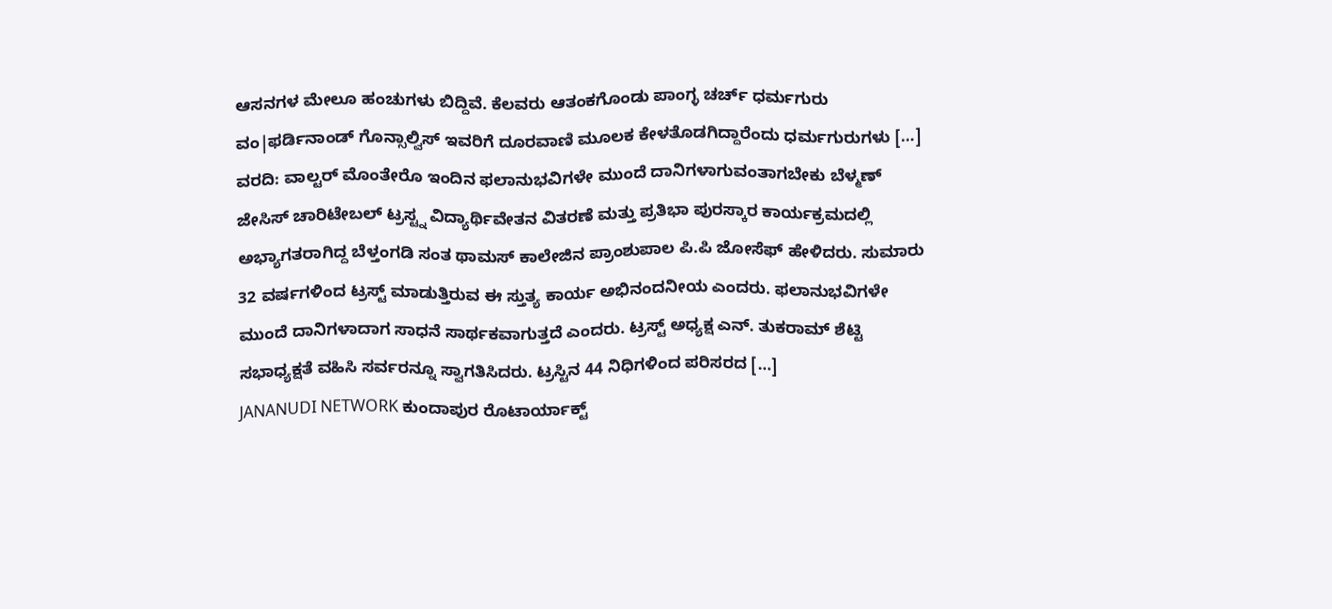ಆಸನಗಳ ಮೇಲೂ ಹಂಚುಗಳು ಬಿದ್ದಿವೆ. ಕೆಲವರು ಆತಂಕಗೊಂಡು ಪಾಂಗ್ಳ ಚರ್ಚ್ ಧರ್ಮಗುರು ವಂ|ಫರ್ಡಿನಾಂಡ್ ಗೊನ್ಸಾಲ್ವಿಸ್ ಇವರಿಗೆ ದೂರವಾಣಿ ಮೂಲಕ ಕೇಳತೊಡಗಿದ್ದಾರೆಂದು ಧರ್ಮಗುರುಗಳು […]
ವರದಿ: ವಾಲ್ಟರ್ ಮೊಂತೇರೊ ಇಂದಿನ ಫಲಾನುಭವಿಗಳೇ ಮುಂದೆ ದಾನಿಗಳಾಗುವಂತಾಗಬೇಕು ಬೆಳ್ಮಣ್ ಜೇಸಿಸ್ ಚಾರಿಟೇಬಲ್ ಟ್ರಸ್ಟ್ನ ವಿದ್ಯಾರ್ಥಿವೇತನ ವಿತರಣೆ ಮತ್ತು ಪ್ರತಿಭಾ ಪುರಸ್ಕಾರ ಕಾರ್ಯಕ್ರಮದಲ್ಲಿ ಅಭ್ಯಾಗತರಾಗಿದ್ದ ಬೆಳ್ತಂಗಡಿ ಸಂತ ಥಾಮಸ್ ಕಾಲೇಜಿನ ಪ್ರಾಂಶುಪಾಲ ಪಿ.ಪಿ ಜೋಸೆಫ್ ಹೇಳಿದರು. ಸುಮಾರು 32 ವರ್ಷಗಳಿಂದ ಟ್ರಸ್ಟ್ ಮಾಡುತ್ತಿರುವ ಈ ಸ್ತುತ್ಯ ಕಾರ್ಯ ಅಭಿನಂದನೀಯ ಎಂದರು. ಫಲಾನುಭವಿಗಳೇ ಮುಂದೆ ದಾನಿಗಳಾದಾಗ ಸಾಧನೆ ಸಾರ್ಥಕವಾಗುತ್ತದೆ ಎಂದರು. ಟ್ರಸ್ಟ್ ಅಧ್ಯಕ್ಷ ಎನ್. ತುಕರಾಮ್ ಶೆಟ್ಟಿ ಸಭಾಧ್ಯಕ್ಷತೆ ವಹಿಸಿ ಸರ್ವರನ್ನೂ ಸ್ವಾಗತಿಸಿದರು. ಟ್ರಸ್ಟಿನ 44 ನಿಧಿಗಳಿಂದ ಪರಿಸರದ […]
JANANUDI NETWORK ಕುಂದಾಪುರ ರೊಟಾರ್ಯಾಕ್ಟ್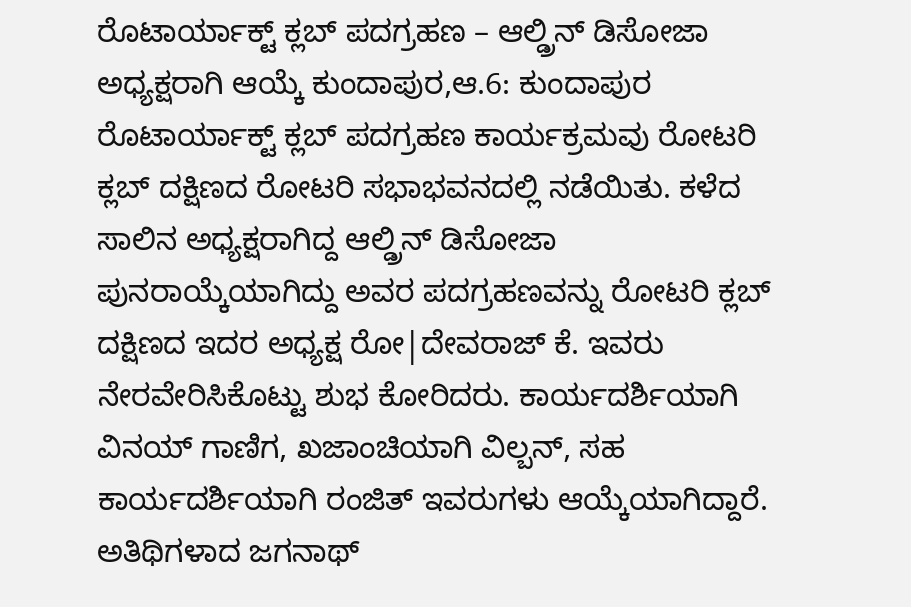ರೊಟಾರ್ಯಾಕ್ಟ್ ಕ್ಲಬ್ ಪದಗ್ರಹಣ – ಆಲ್ಡ್ರಿನ್ ಡಿಸೋಜಾ ಅಧ್ಯಕ್ಷರಾಗಿ ಆಯ್ಕೆ ಕುಂದಾಪುರ,ಆ.6: ಕುಂದಾಪುರ ರೊಟಾರ್ಯಾಕ್ಟ್ ಕ್ಲಬ್ ಪದಗ್ರಹಣ ಕಾರ್ಯಕ್ರಮವು ರೋಟರಿ ಕ್ಲಬ್ ದಕ್ಷಿಣದ ರೋಟರಿ ಸಭಾಭವನದಲ್ಲಿ ನಡೆಯಿತು. ಕಳೆದ ಸಾಲಿನ ಅಧ್ಯಕ್ಷರಾಗಿದ್ದ ಆಲ್ಡ್ರಿನ್ ಡಿಸೋಜಾ ಪುನರಾಯ್ಕೆಯಾಗಿದ್ದು ಅವರ ಪದಗ್ರಹಣವನ್ನು ರೋಟರಿ ಕ್ಲಬ್ ದಕ್ಷಿಣದ ಇದರ ಅಧ್ಯಕ್ಷ ರೋ|ದೇವರಾಜ್ ಕೆ. ಇವರು ನೇರವೇರಿಸಿಕೊಟ್ಟು ಶುಭ ಕೋರಿದರು. ಕಾರ್ಯದರ್ಶಿಯಾಗಿ ವಿನಯ್ ಗಾಣಿಗ, ಖಜಾಂಚಿಯಾಗಿ ವಿಲ್ಬನ್, ಸಹ ಕಾರ್ಯದರ್ಶಿಯಾಗಿ ರಂಜಿತ್ ಇವರುಗಳು ಆಯ್ಕೆಯಾಗಿದ್ದಾರೆ. ಅತಿಥಿಗಳಾದ ಜಗನಾಥ್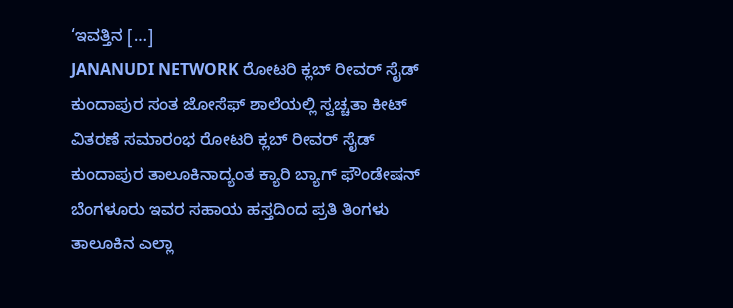‘ಇವತ್ತಿನ […]
JANANUDI NETWORK ರೋಟರಿ ಕ್ಲಬ್ ರೀವರ್ ಸೈಡ್ ಕುಂದಾಪುರ ಸಂತ ಜೋಸೆಫ್ ಶಾಲೆಯಲ್ಲಿ ಸ್ವಚ್ಚತಾ ಕೀಟ್ ವಿತರಣೆ ಸಮಾರಂಭ ರೋಟರಿ ಕ್ಲಬ್ ರೀವರ್ ಸೈಡ್ ಕುಂದಾಪುರ ತಾಲೂಕಿನಾದ್ಯಂತ ಕ್ಯಾರಿ ಬ್ಯಾಗ್ ಫೌಂಡೇಷನ್ ಬೆಂಗಳೂರು ಇವರ ಸಹಾಯ ಹಸ್ತದಿಂದ ಪ್ರತಿ ತಿಂಗಳು ತಾಲೂಕಿನ ಎಲ್ಲಾ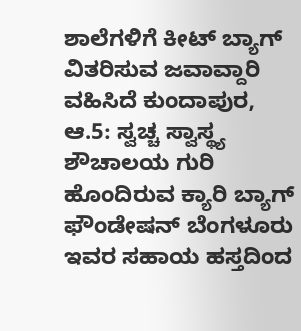ಶಾಲೆಗಳಿಗೆ ಕೀಟ್ ಬ್ಯಾಗ್ ವಿತರಿಸುವ ಜವಾವ್ದಾರಿ ವಹಿಸಿದೆ ಕುಂದಾಪುರ, ಆ.5: ಸ್ವಚ್ಚ ಸ್ವಾಸ್ಥ್ಯ ಶೌಚಾಲಯ ಗುರಿ ಹೊಂದಿರುವ ಕ್ಯಾರಿ ಬ್ಯಾಗ್ ಫೌಂಡೇಷನ್ ಬೆಂಗಳೂರು ಇವರ ಸಹಾಯ ಹಸ್ತದಿಂದ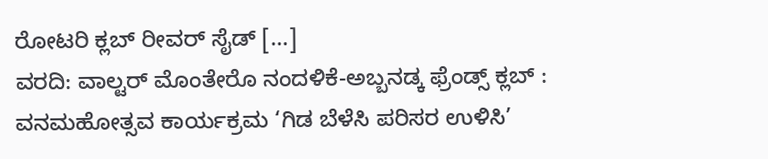ರೋಟರಿ ಕ್ಲಬ್ ರೀವರ್ ಸೈಡ್ […]
ವರದಿ: ವಾಲ್ಟರ್ ಮೊಂತೇರೊ ನಂದಳಿಕೆ-ಅಬ್ಬನಡ್ಕ ಫ್ರೆಂಡ್ಸ್ ಕ್ಲಬ್ : ವನಮಹೋತ್ಸವ ಕಾರ್ಯಕ್ರಮ ‘ಗಿಡ ಬೆಳೆಸಿ ಪರಿಸರ ಉಳಿಸಿ’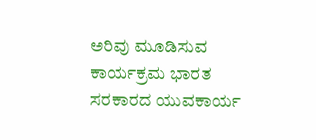ಅರಿವು ಮೂಡಿಸುವ ಕಾರ್ಯಕ್ರಮ ಭಾರತ ಸರಕಾರದ ಯುವಕಾರ್ಯ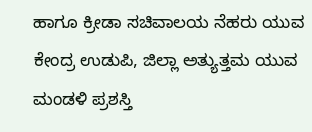ಹಾಗೂ ಕ್ರೀಡಾ ಸಚಿವಾಲಯ ನೆಹರು ಯುವ ಕೇಂದ್ರ ಉಡುಪಿ, ಜಿಲ್ಲಾ ಅತ್ಯುತ್ತಮ ಯುವ ಮಂಡಳಿ ಪ್ರಶಸ್ತಿ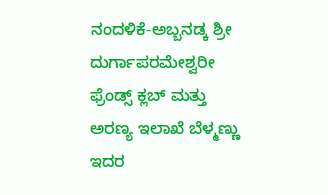ನಂದಳಿಕೆ-ಅಬ್ಬನಡ್ಕ ಶ್ರೀ ದುರ್ಗಾಪರಮೇಶ್ವರೀ ಫ್ರೆಂಡ್ಸ್ ಕ್ಲಬ್ ಮತ್ತು ಅರಣ್ಯ ಇಲಾಖೆ ಬೆಳ್ಮಣ್ಣು ಇದರ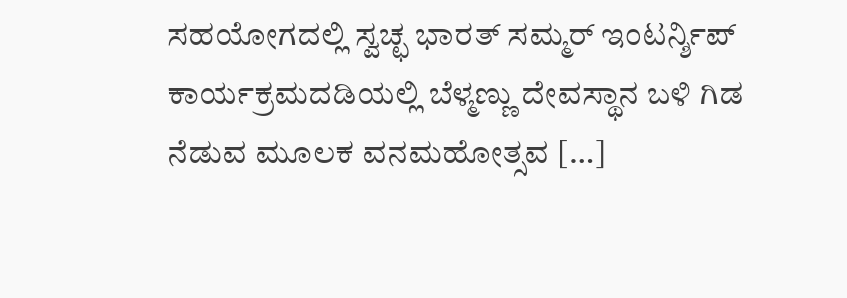ಸಹಯೋಗದಲ್ಲಿ ಸ್ವಚ್ಛ ಭಾರತ್ ಸಮ್ಮರ್ ಇಂಟರ್ನ್ಶಿಪ್ ಕಾರ್ಯಕ್ರಮದಡಿಯಲ್ಲಿ ಬೆಳ್ಮಣ್ಣು ದೇವಸ್ಥಾನ ಬಳಿ ಗಿಡ ನೆಡುವ ಮೂಲಕ ವನಮಹೋತ್ಸವ […]